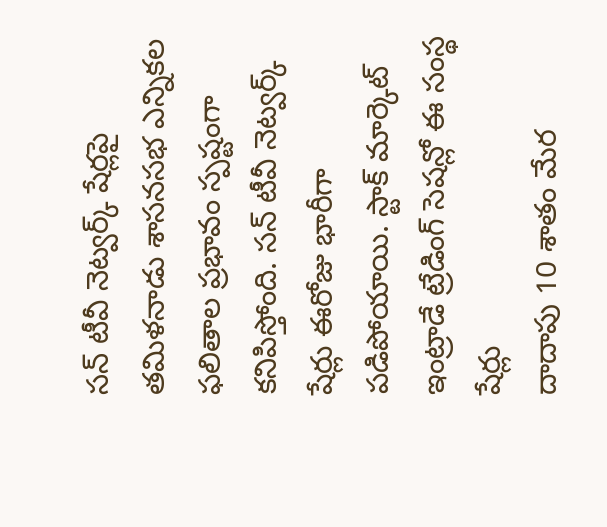సన్ టీవీ నెట్వర్క్ షేర్లపై తమిళనాడు శాసనసభ ఎన్నికల ఫలితాల ప్రభావం స్పష్టంగా కనిపిస్తోంది. సన్ టీవీ నెట్వర్క్ షేర్లు ఈరోజు భారీగా పడిపోయాయి. స్టాక్ మార్కెట్ ఇంట్రాడే ట్రేడింగ్ సెషన్లో ఈ సంస్థ షేర్లు
దాదాపు 10 శాతం మేర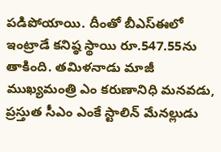పడిపోయాయి. దీంతో బీఎస్ఈలో ఇంట్రాడే కనిష్ఠ స్థాయి రూ.547.55ను తాకింది. తమిళనాడు మాజీ ముఖ్యమంత్రి ఎం కరుణానిధి మనవడు, ప్రస్తుత సీఎం ఎంకే స్టాలిన్ మేనల్లుడు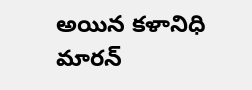అయిన కళానిధి మారన్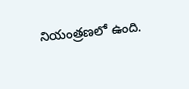నియంత్రణలో ఉంది.